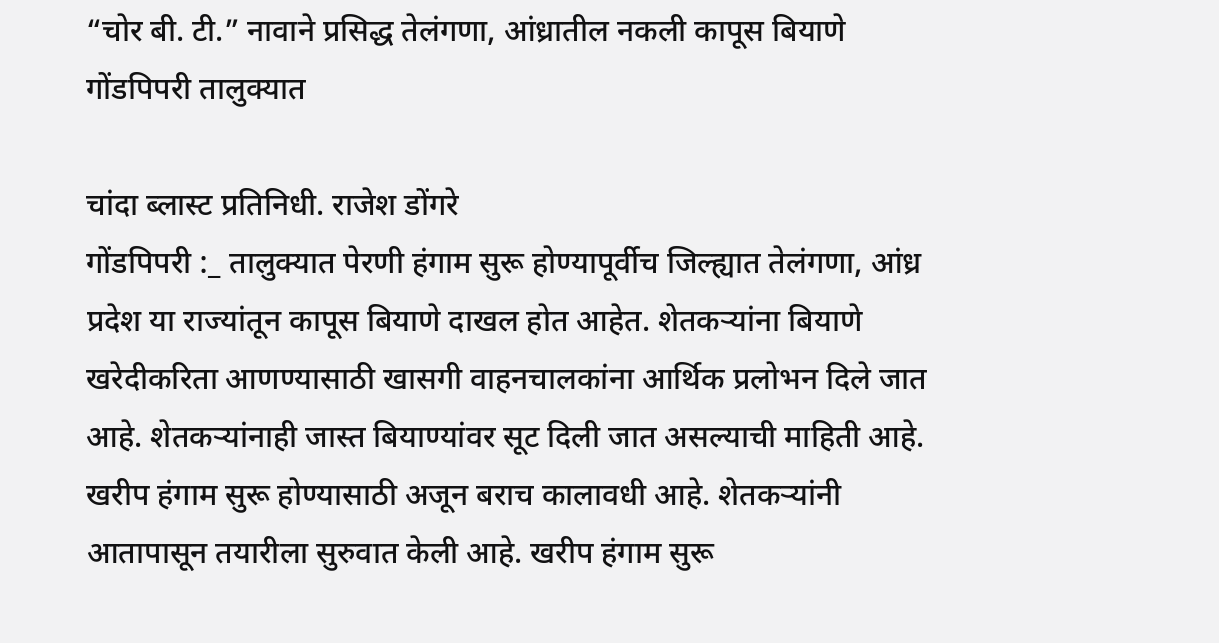“चोर बी. टी.” नावाने प्रसिद्ध तेलंगणा, आंध्रातील नकली कापूस बियाणे गोंडपिपरी तालुक्यात

चांदा ब्लास्ट प्रतिनिधी. राजेश डोंगरे
गोंडपिपरी :_ तालुक्यात पेरणी हंगाम सुरू होण्यापूर्वीच जिल्ह्यात तेलंगणा, आंध्र प्रदेश या राज्यांतून कापूस बियाणे दाखल होत आहेत. शेतकऱ्यांना बियाणे खरेदीकरिता आणण्यासाठी खासगी वाहनचालकांना आर्थिक प्रलोभन दिले जात आहे. शेतकऱ्यांनाही जास्त बियाण्यांवर सूट दिली जात असल्याची माहिती आहे. खरीप हंगाम सुरू होण्यासाठी अजून बराच कालावधी आहे. शेतकऱ्यांनी आतापासून तयारीला सुरुवात केली आहे. खरीप हंगाम सुरू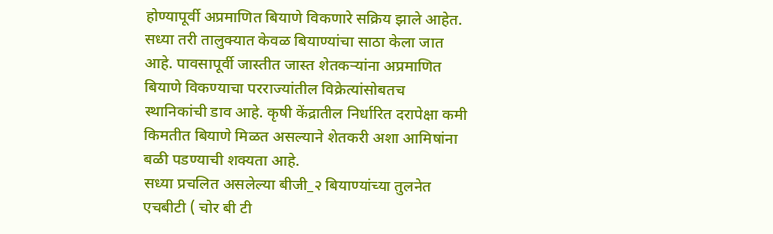होण्यापूर्वी अप्रमाणित बियाणे विकणारे सक्रिय झाले आहेत. सध्या तरी तालुक्यात केवळ बियाण्यांचा साठा केला जात आहे. पावसापूर्वी जास्तीत जास्त शेतकऱ्यांना अप्रमाणित बियाणे विकण्याचा परराज्यांतील विक्रेत्यांसोबतच स्थानिकांची डाव आहे. कृषी केंद्रातील निर्धारित दरापेक्षा कमी किमतीत बियाणे मिळत असल्याने शेतकरी अशा आमिषांना बळी पडण्याची शक्यता आहे.
सध्या प्रचलित असलेल्या बीजी_२ बियाण्यांच्या तुलनेत एचबीटी ( चोर बी टी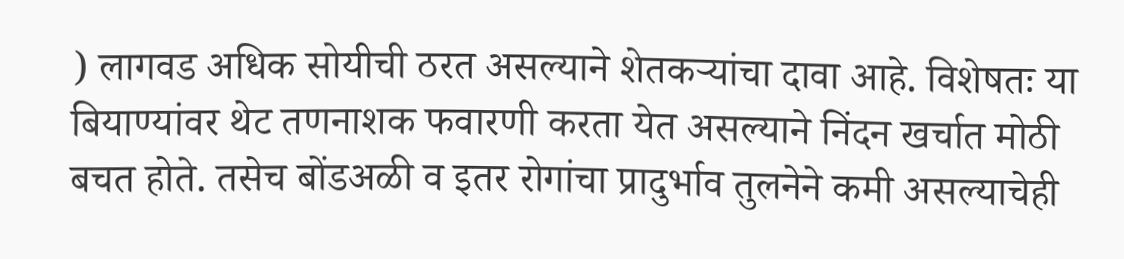) लागवड अधिक सोयीची ठरत असल्याने शेतकऱ्यांचा दावा आहे. विशेषतः या बियाण्यांवर थेट तणनाशक फवारणी करता येत असल्याने निंदन खर्चात मोठी बचत होते. तसेच बोंडअळी व इतर रोगांचा प्रादुर्भाव तुलनेने कमी असल्याचेही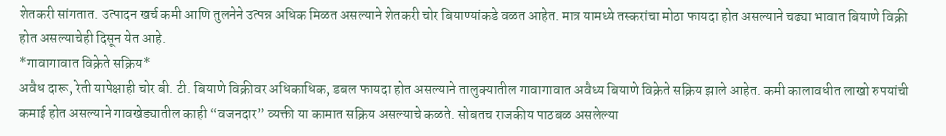शेतकरी सांगतात. उत्पादन खर्च कमी आणि तुलनेने उत्पन्न अधिक मिळत असल्याने शेतकरी चोर बियाण्यांकडे वळत आहेत. मात्र यामध्ये तस्करांचा मोठा फायदा होत असल्याने चढ्या भावात बियाणे विक्री होत असल्याचेही दिसून येत आहे.
*गावागावात विक्रेते सक्रिय*
अवैध दारू, रेती यापेक्षाही चोर बी. टी. बियाणे विक्रीवर अधिकाधिक, डबल फायदा होत असल्याने तालुक्यातील गावागावात अवैध्य बियाणे विक्रेते सक्रिय झाले आहेत. कमी कालावधीत लाखो रुपयांची कमाई होत असल्याने गावखेड्यातील काही “वजनदार” व्यक्ती या कामात सक्रिय असल्याचे कळते. सोबतच राजकीय पाठबळ असलेल्या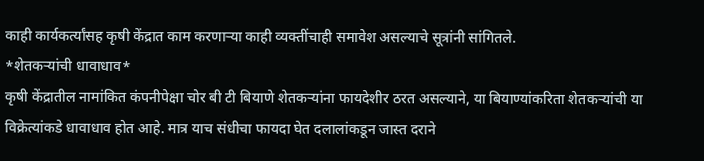काही कार्यकर्त्यांसह कृषी केंद्रात काम करणाऱ्या काही व्यक्तींचाही समावेश असल्याचे सूत्रांनी सांगितले.
*शेतकऱ्यांची धावाधाव*
कृषी केंद्रातील नामांकित कंपनीपेक्षा चोर बी टी बियाणे शेतकऱ्यांना फायदेशीर ठरत असल्याने, या बियाण्यांकरिता शेतकऱ्यांची या विक्रेत्यांकडे धावाधाव होत आहे. मात्र याच संधीचा फायदा घेत दलालांकडून जास्त दराने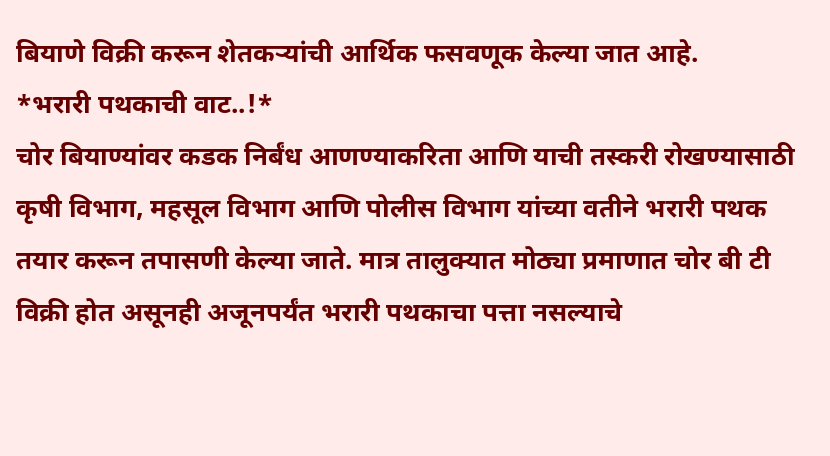बियाणे विक्री करून शेतकऱ्यांची आर्थिक फसवणूक केल्या जात आहे.
*भरारी पथकाची वाट..!*
चोर बियाण्यांवर कडक निर्बंध आणण्याकरिता आणि याची तस्करी रोखण्यासाठी कृषी विभाग, महसूल विभाग आणि पोलीस विभाग यांच्या वतीने भरारी पथक तयार करून तपासणी केल्या जाते. मात्र तालुक्यात मोठ्या प्रमाणात चोर बी टी विक्री होत असूनही अजूनपर्यंत भरारी पथकाचा पत्ता नसल्याचे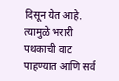दिसून येत आहे. त्यामुळे भरारी पथकाची वाट पाहण्यात आणि सर्व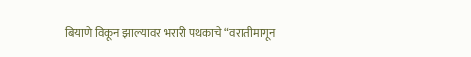बियाणे विकून झाल्यावर भरारी पथकाचे “वरातीमागून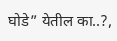घोडे” येतील का..?,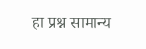हा प्रश्न सामान्य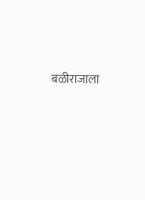बळीराजाला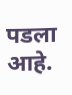पडला आहे.